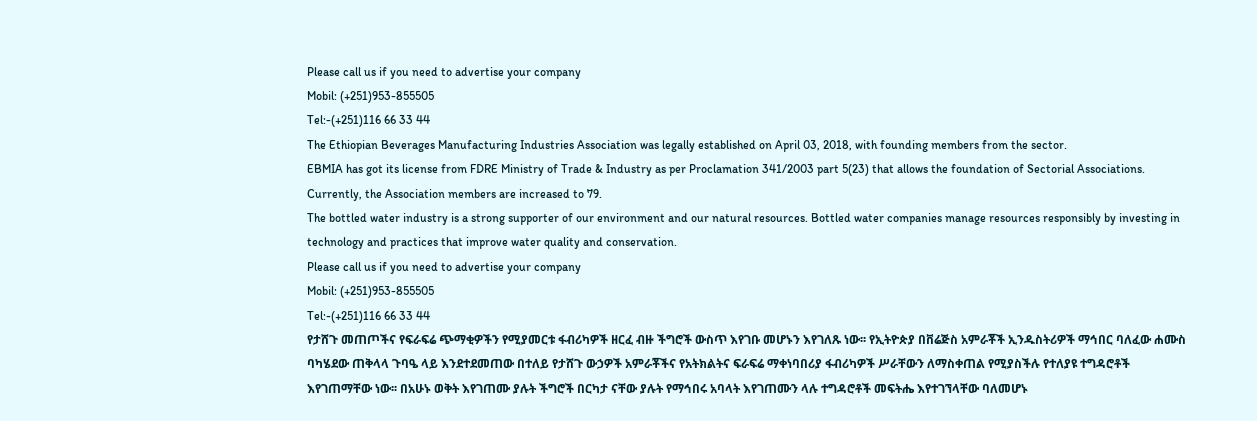Please call us if you need to advertise your company
Mobil: (+251)953-855505
Tel:-(+251)116 66 33 44
The Ethiopian Beverages Manufacturing Industries Association was legally established on April 03, 2018, with founding members from the sector.
EBMIA has got its license from FDRE Ministry of Trade & Industry as per Proclamation 341/2003 part 5(23) that allows the foundation of Sectorial Associations. Currently, the Association members are increased to 79.
The bottled water industry is a strong supporter of our environment and our natural resources. Bottled water companies manage resources responsibly by investing in technology and practices that improve water quality and conservation.
Please call us if you need to advertise your company
Mobil: (+251)953-855505
Tel:-(+251)116 66 33 44
የታሸጉ መጠጦችና የፍራፍሬ ጭማቂዎችን የሚያመርቱ ፋብሪካዎች ዘርፈ ብዙ ችግሮች ውስጥ እየገቡ መሆኑን እየገለጹ ነው፡፡ የኢትዮጵያ በቨሬጅስ አምራቾች ኢንዱስትሪዎች ማኅበር ባለፈው ሐሙስ ባካሄደው ጠቅላላ ጉባዔ ላይ እንደተደመጠው በተለይ የታሸጉ ውኃዎች አምራቾችና የአትክልትና ፍራፍሬ ማቀነባበሪያ ፋብሪካዎች ሥራቸውን ለማስቀጠል የሚያስችሉ የተለያዩ ተግዳሮቶች እየገጠማቸው ነው፡፡ በአሁኑ ወቅት እየገጠሙ ያሉት ችግሮች በርካታ ናቸው ያሉት የማኅበሩ አባላት እየገጠሙን ላሉ ተግዳሮቶች መፍትሔ እየተገኘላቸው ባለመሆኑ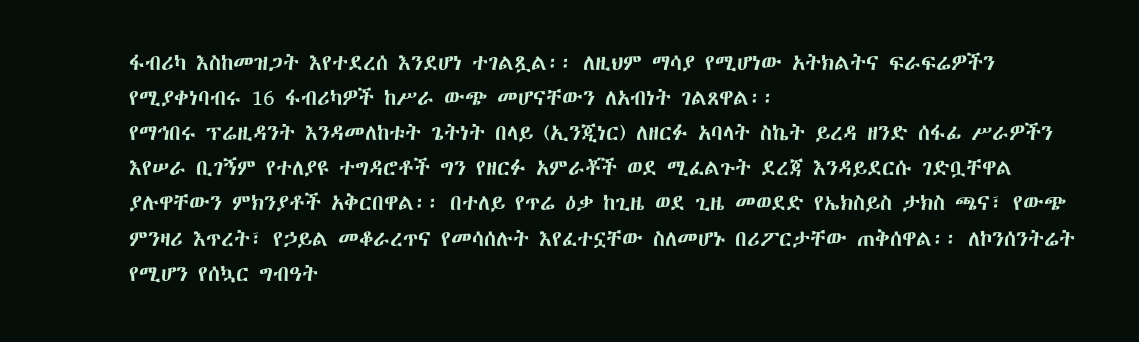ፋብሪካ እስከመዝጋት እየተደረሰ እንደሆነ ተገልጿል፡፡ ለዚህም ማሳያ የሚሆነው አትክልትና ፍራፍሬዎችን የሚያቀነባብሩ 16 ፋብሪካዎች ከሥራ ውጭ መሆናቸውን ለአብነት ገልጸዋል፡፡
የማኅበሩ ፕሬዚዳንት እንዳመለከቱት ጌትነት በላይ (ኢንጂነር) ለዘርፉ አባላት ስኬት ይረዳ ዘንድ ሰፋፊ ሥራዎችን እየሠራ ቢገኝም የተለያዩ ተግዳሮቶች ግን የዘርፉ አምራቾች ወደ ሚፈልጉት ደረጃ እንዳይደርሱ ገድቧቸዋል ያሉዋቸውን ምክንያቶች አቅርበዋል፡፡ በተለይ የጥሬ ዕቃ ከጊዜ ወደ ጊዜ መወደድ የኤክስይስ ታክስ ጫና፣ የውጭ ምንዛሪ እጥረት፣ የኃይል መቆራረጥና የመሳሰሉት እየፈተኗቸው ስለመሆኑ በሪፖርታቸው ጠቅሰዋል፡፡ ለኮንሰንትሬት የሚሆን የሰኳር ግብዓት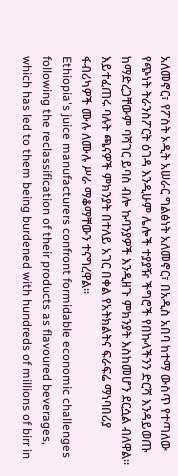አለመኖር፣ የፖስት ኦዲት አሠራር ግልፅነት አለመኖር፣ በአዲስ አበባ ከተማ ውስጥ የተጣለው የጭነት ትራንስፖርት ዕገዳ እንዲሁም ሌሎች ተያያዥ ችግሮች የበኩላችንን ድርሻ እንዳይወጡ ከማድረጋቸውም ባሻገር ይባስ ብሎ ኩባንያዎች እንዲዘጉ ምክንያት እስከመሆን ደርሷል ብለዋል፡፡ እይተፈጠሩ ባሉት ጫናዎች ምክንያት በተለይ አገር በቀል የአትክልትና ፍራፍሬ ማነባበሪያ ፋብሪካዎች ሙሉ ለሙሉ ሥራ ማቆማቸውን ተናግረዋል፡፡
Ethiopia's juice manufacturers confront formidable economic challenges following the reclassification of their products as flavoured beverages, which has led to them being burdened with hundreds of millions of birr in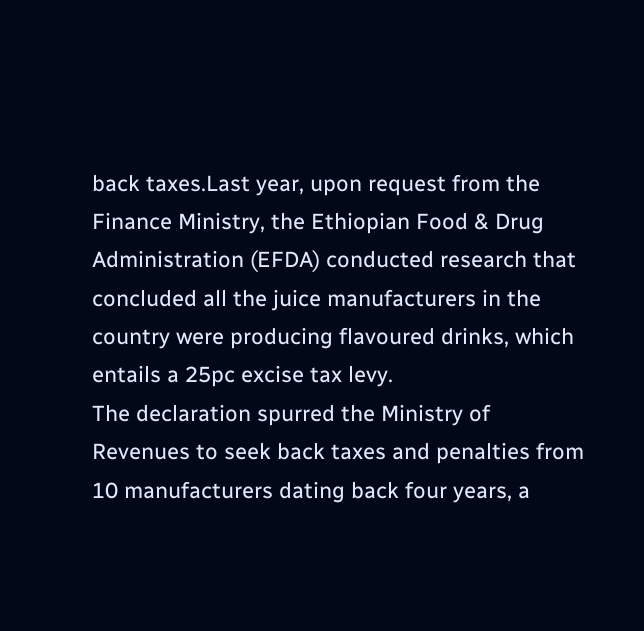back taxes.Last year, upon request from the Finance Ministry, the Ethiopian Food & Drug Administration (EFDA) conducted research that concluded all the juice manufacturers in the country were producing flavoured drinks, which entails a 25pc excise tax levy.
The declaration spurred the Ministry of Revenues to seek back taxes and penalties from 10 manufacturers dating back four years, a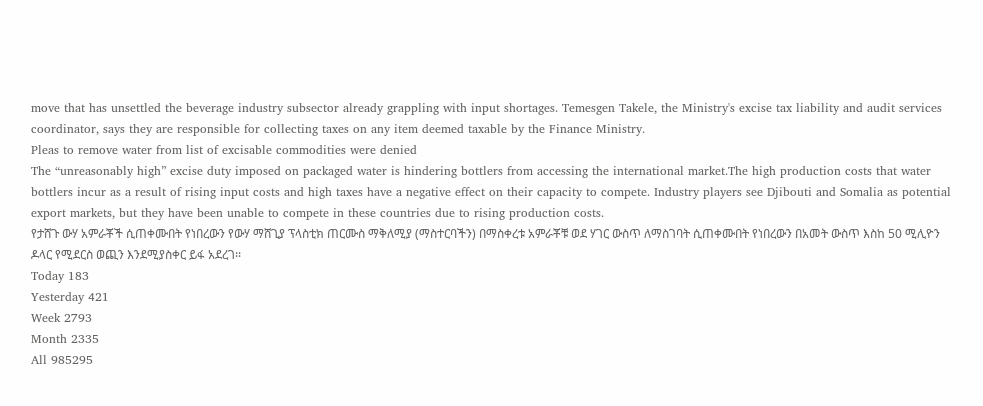move that has unsettled the beverage industry subsector already grappling with input shortages. Temesgen Takele, the Ministry's excise tax liability and audit services coordinator, says they are responsible for collecting taxes on any item deemed taxable by the Finance Ministry.
Pleas to remove water from list of excisable commodities were denied
The “unreasonably high” excise duty imposed on packaged water is hindering bottlers from accessing the international market.The high production costs that water bottlers incur as a result of rising input costs and high taxes have a negative effect on their capacity to compete. Industry players see Djibouti and Somalia as potential export markets, but they have been unable to compete in these countries due to rising production costs.
የታሸጉ ውሃ አምራቾች ሲጠቀሙበት የነበረውን የውሃ ማሸጊያ ፕላስቲክ ጠርሙስ ማቅለሚያ (ማስተርባችን) በማስቀረቱ አምራቾቹ ወደ ሃገር ውስጥ ለማስገባት ሲጠቀሙበት የነበረውን በአመት ውስጥ እስከ 50 ሚሊዮን ዶላር የሚደርስ ወጪን እንደሚያስቀር ይፋ አደረገ፡፡
Today 183
Yesterday 421
Week 2793
Month 2335
All 985295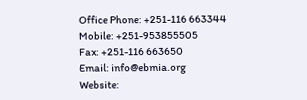Office Phone: +251-116 663344
Mobile: +251-953855505
Fax: +251-116 663650
Email: info@ebmia.org
Website: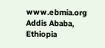www.ebmia.org
Addis Ababa, Ethiopia